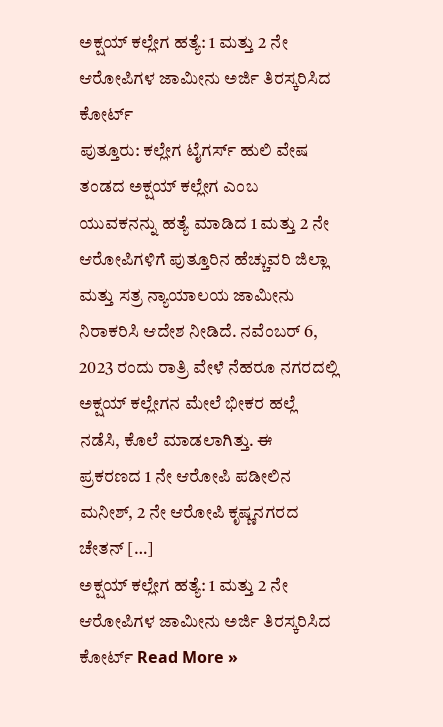ಅಕ್ಷಯ್ ಕಲ್ಲೇಗ ಹತ್ಯೆ: 1 ಮತ್ತು 2 ನೇ ಆರೋಪಿಗಳ ಜಾಮೀನು ಅರ್ಜಿ ತಿರಸ್ಕರಿಸಿದ ಕೋರ್ಟ್
ಪುತ್ತೂರು: ಕಲ್ಲೇಗ ಟೈಗರ್ಸ್ ಹುಲಿ ವೇಷ ತಂಡದ ಅಕ್ಷಯ್ ಕಲ್ಲೇಗ ಎಂಬ ಯುವಕನನ್ನು ಹತ್ಯೆ ಮಾಡಿದ 1 ಮತ್ತು 2 ನೇ ಆರೋಪಿಗಳಿಗೆ ಪುತ್ತೂರಿನ ಹೆಚ್ಚುವರಿ ಜಿಲ್ಲಾ ಮತ್ತು ಸತ್ರ ನ್ಯಾಯಾಲಯ ಜಾಮೀನು ನಿರಾಕರಿಸಿ ಆದೇಶ ನೀಡಿದೆ. ನವೆಂಬರ್ 6, 2023 ರಂದು ರಾತ್ರಿ ವೇಳೆ ನೆಹರೂ ನಗರದಲ್ಲಿ ಅಕ್ಷಯ್ ಕಲ್ಲೇಗನ ಮೇಲೆ ಭೀಕರ ಹಲ್ಲೆ ನಡೆಸಿ, ಕೊಲೆ ಮಾಡಲಾಗಿತ್ತು. ಈ ಪ್ರಕರಣದ 1 ನೇ ಆರೋಪಿ ಪಡೀಲಿನ ಮನೀಶ್, 2 ನೇ ಆರೋಪಿ ಕೃಷ್ಣನಗರದ ಚೇತನ್ […]
ಅಕ್ಷಯ್ ಕಲ್ಲೇಗ ಹತ್ಯೆ: 1 ಮತ್ತು 2 ನೇ ಆರೋಪಿಗಳ ಜಾಮೀನು ಅರ್ಜಿ ತಿರಸ್ಕರಿಸಿದ ಕೋರ್ಟ್ Read More »